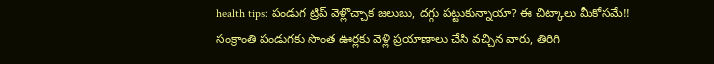health tips: పండుగ ట్రిప్ వెళ్లొచ్చాక జలుబు, దగ్గు పట్టుకున్నాయా? ఈ చిట్కాలు మీకోసమే!!
సంక్రాంతి పండుగకు సొంత ఊర్లకు వెళ్లి ప్రయాణాలు చేసి వచ్చిన వారు, తిరిగి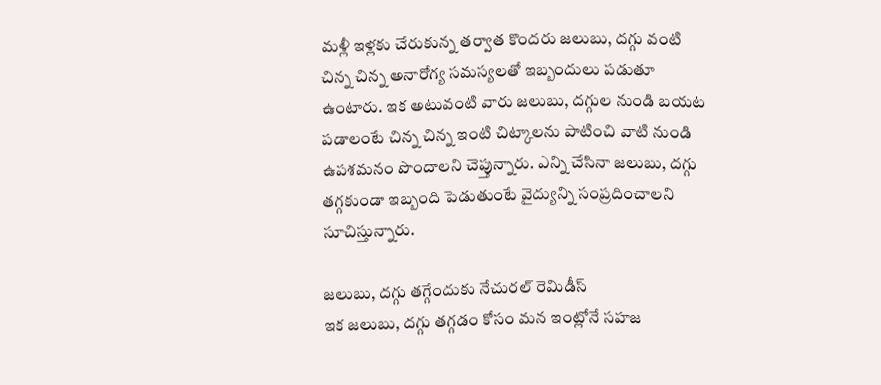మళ్లీ ఇళ్లకు చేరుకున్న తర్వాత కొందరు జలుబు, దగ్గు వంటి చిన్న చిన్న అనారోగ్య సమస్యలతో ఇబ్బందులు పడుతూ ఉంటారు. ఇక అటువంటి వారు జలుబు, దగ్గుల నుండి బయట పడాలంటే చిన్న చిన్న ఇంటి చిట్కాలను పాటించి వాటి నుండి ఉపశమనం పొందాలని చెప్తున్నారు. ఎన్ని చేసినా జలుబు, దగ్గు తగ్గకుండా ఇబ్బంది పెడుతుంటే వైద్యున్ని సంప్రదించాలని సూచిస్తున్నారు.

జలుబు, దగ్గు తగ్గేందుకు నేచురల్ రెమిడీస్
ఇక జలుబు, దగ్గు తగ్గడం కోసం మన ఇంట్లోనే సహజ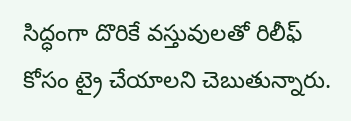సిద్ధంగా దొరికే వస్తువులతో రిలీఫ్ కోసం ట్రై చేయాలని చెబుతున్నారు.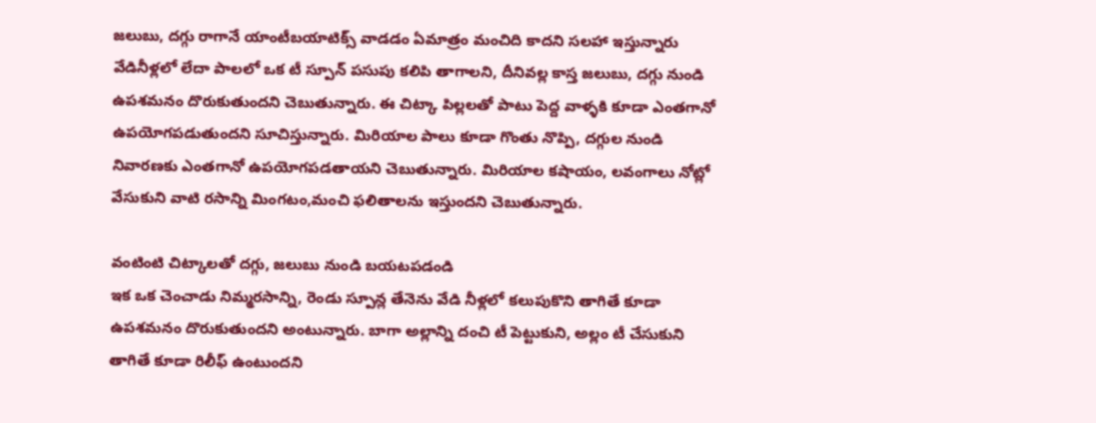జలుబు, దగ్గు రాగానే యాంటీబయాటిక్స్ వాడడం ఏమాత్రం మంచిది కాదని సలహా ఇస్తున్నారు వేడినీళ్లలో లేదా పాలలో ఒక టీ స్పూన్ పసుపు కలిపి తాగాలని, దీనివల్ల కాస్త జలుబు, దగ్గు నుండి ఉపశమనం దొరుకుతుందని చెబుతున్నారు. ఈ చిట్కా పిల్లలతో పాటు పెద్ద వాళ్ళకి కూడా ఎంతగానో ఉపయోగపడుతుందని సూచిస్తున్నారు. మిరియాల పాలు కూడా గొంతు నొప్పి, దగ్గుల నుండి నివారణకు ఎంతగానో ఉపయోగపడతాయని చెబుతున్నారు. మిరియాల కషాయం, లవంగాలు నోట్లో వేసుకుని వాటి రసాన్ని మింగటం,మంచి ఫలితాలను ఇస్తుందని చెబుతున్నారు.

వంటింటి చిట్కాలతో దగ్గు, జలుబు నుండి బయటపడండి
ఇక ఒక చెంచాడు నిమ్మరసాన్ని, రెండు స్పూన్ల తేనెను వేడి నీళ్లలో కలుపుకొని తాగితే కూడా ఉపశమనం దొరుకుతుందని అంటున్నారు. బాగా అల్లాన్ని దంచి టీ పెట్టుకుని, అల్లం టీ చేసుకుని తాగితే కూడా రిలీఫ్ ఉంటుందని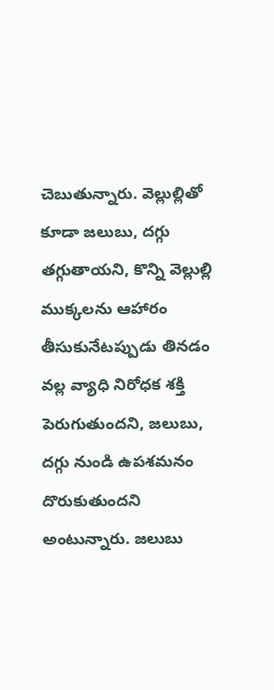చెబుతున్నారు. వెల్లుల్లితో కూడా జలుబు, దగ్గు తగ్గుతాయని, కొన్ని వెల్లుల్లి ముక్కలను ఆహారం తీసుకునేటప్పుడు తినడం వల్ల వ్యాధి నిరోధక శక్తి పెరుగుతుందని, జలుబు, దగ్గు నుండి ఉపశమనం దొరుకుతుందని అంటున్నారు. జలుబు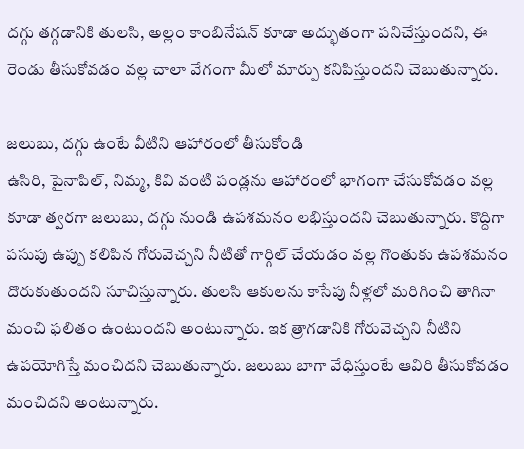దగ్గు తగ్గడానికి తులసి, అల్లం కాంబినేషన్ కూడా అద్భుతంగా పనిచేస్తుందని, ఈ రెండు తీసుకోవడం వల్ల చాలా వేగంగా మీలో మార్పు కనిపిస్తుందని చెబుతున్నారు.

జలుబు, దగ్గు ఉంటే వీటిని ఆహారంలో తీసుకోండి
ఉసిరి, పైనాపిల్, నిమ్మ, కివి వంటి పండ్లను ఆహారంలో భాగంగా చేసుకోవడం వల్ల కూడా త్వరగా జలుబు, దగ్గు నుండి ఉపశమనం లభిస్తుందని చెబుతున్నారు. కొద్దిగా పసుపు ఉప్పు కలిపిన గోరువెచ్చని నీటితో గార్గిల్ చేయడం వల్ల గొంతుకు ఉపశమనం దొరుకుతుందని సూచిస్తున్నారు. తులసి ఆకులను కాసేపు నీళ్లలో మరిగించి తాగినా మంచి ఫలితం ఉంటుందని అంటున్నారు. ఇక త్రాగడానికి గోరువెచ్చని నీటిని ఉపయోగిస్తే మంచిదని చెబుతున్నారు. జలుబు బాగా వేధిస్తుంటే ఆవిరి తీసుకోవడం మంచిదని అంటున్నారు.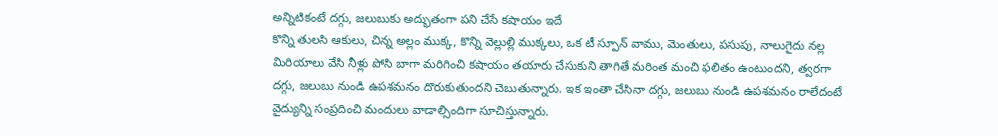అన్నిటికంటే దగ్గు, జలుబుకు అద్భుతంగా పని చేసే కషాయం ఇదే
కొన్ని తులసి ఆకులు, చిన్న అల్లం ముక్క, కొన్ని వెల్లుల్లి ముక్కలు, ఒక టీ స్పూన్ వాము, మెంతులు, పసుపు, నాలుగైదు నల్ల మిరియాలు వేసి నీళ్లు పోసి బాగా మరిగించి కషాయం తయారు చేసుకుని తాగితే మరింత మంచి ఫలితం ఉంటుందని, త్వరగా దగ్గు, జలుబు నుండి ఉపశమనం దొరుకుతుందని చెబుతున్నారు. ఇక ఇంతా చేసినా దగ్గు, జలుబు నుండి ఉపశమనం రాలేదంటే వైద్యున్ని సంప్రదించి మందులు వాడాల్సిందిగా సూచిస్తున్నారు.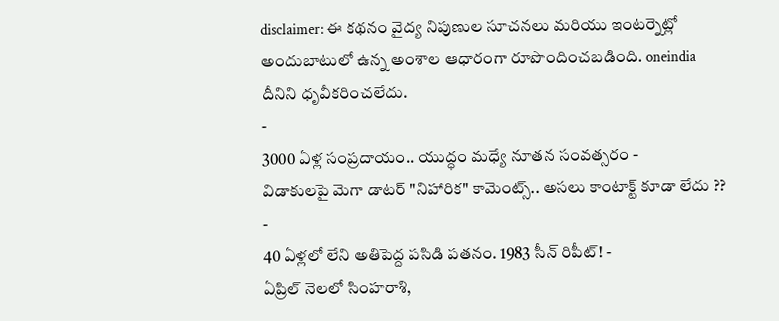disclaimer: ఈ కథనం వైద్య నిపుణుల సూచనలు మరియు ఇంటర్నెట్లో అందుబాటులో ఉన్న అంశాల ఆధారంగా రూపొందించబడింది. oneindia దీనిని ధృవీకరించలేదు.
-
3000 ఏళ్ల సంప్రదాయం.. యుద్ధం మధ్యే నూతన సంవత్సరం -
విడాకులపై మెగా డాటర్ "నిహారిక" కామెంట్స్.. అసలు కాంటాక్ట్ కూడా లేదు ?? -
40 ఏళ్లలో లేని అతిపెద్ద పసిడి పతనం. 1983 సీన్ రిపీట్! -
ఏప్రిల్ నెలలో సింహరాశి,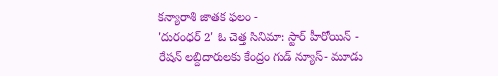కన్యారాశి జాతక ఫలం -
'దురంధర్ 2' ఓ చెత్త సినిమా: స్టార్ హీరోయిన్ -
రేషన్ లబ్దిదారులకు కేంద్రం గుడ్ న్యూస్- మూడు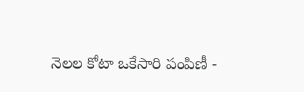నెలల కోటా ఒకేసారి పంపిణీ -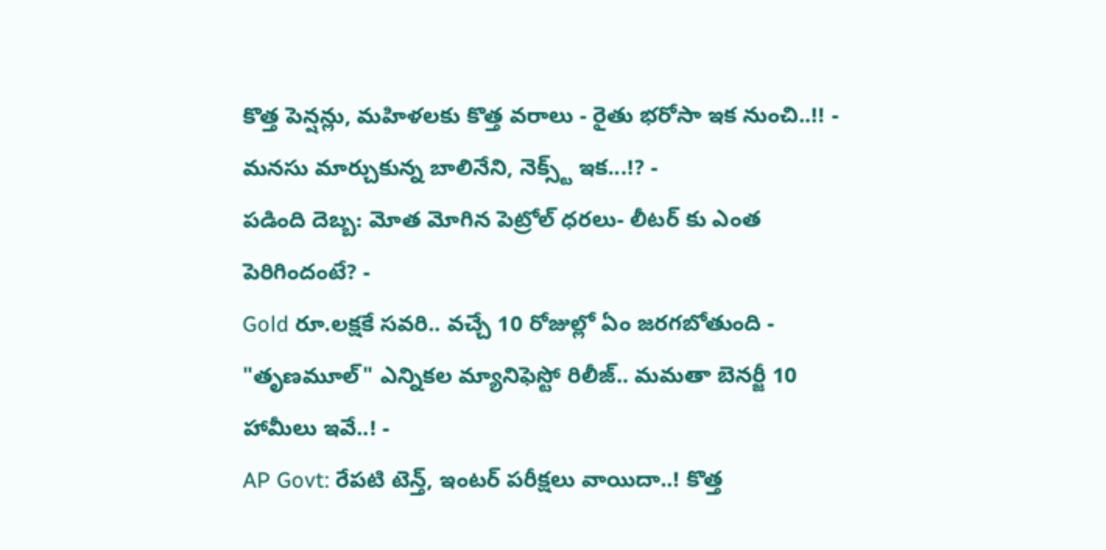కొత్త పెన్షన్లు, మహిళలకు కొత్త వరాలు - రైతు భరోసా ఇక నుంచి..!! -
మనసు మార్చుకున్న బాలినేని, నెక్స్ట్ ఇక...!? -
పడింది దెబ్బ: మోత మోగిన పెట్రోల్ ధరలు- లీటర్ కు ఎంత పెరిగిందంటే? -
Gold రూ.లక్షకే సవరి.. వచ్చే 10 రోజుల్లో ఏం జరగబోతుంది -
"తృణమూల్" ఎన్నికల మ్యానిఫెస్టో రిలీజ్.. మమతా బెనర్జీ 10 హామీలు ఇవే..! -
AP Govt: రేపటి టెన్త్, ఇంటర్ పరీక్షలు వాయిదా..! కొత్త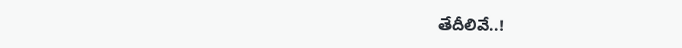తేదీలివే..!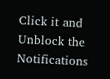Click it and Unblock the Notifications